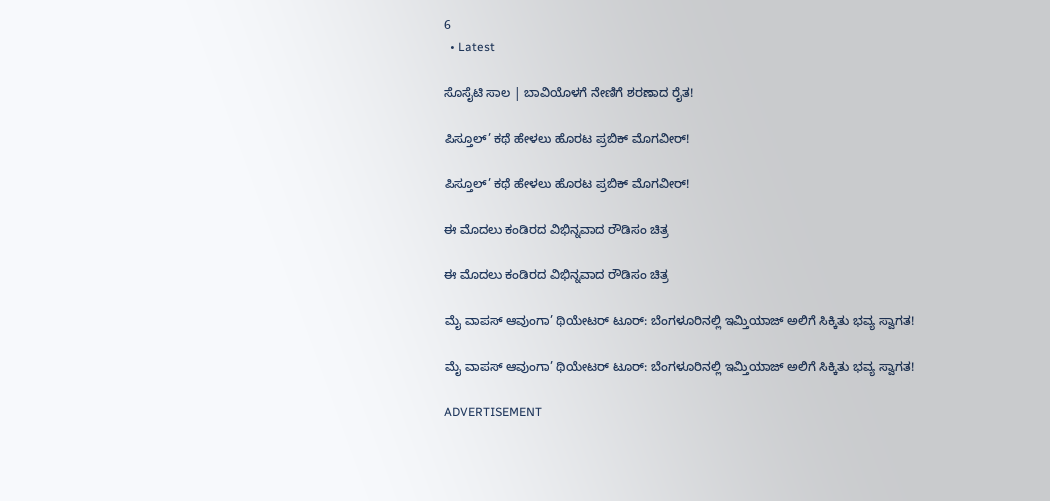6
  • Latest

ಸೊಸೈಟಿ ಸಾಲ | ಬಾವಿಯೊಳಗೆ ನೇಣಿಗೆ ಶರಣಾದ ರೈತ!

ಪಿಸ್ತೂಲ್’ ಕಥೆ ಹೇಳಲು ಹೊರಟ ಪ್ರಬಿಕ್ ಮೊಗವೀರ್!

ಪಿಸ್ತೂಲ್’ ಕಥೆ ಹೇಳಲು ಹೊರಟ ಪ್ರಬಿಕ್ ಮೊಗವೀರ್!

ಈ ಮೊದಲು ಕಂಡಿರದ ವಿಭಿನ್ನವಾದ ರೌಡಿಸಂ ಚಿತ್ರ

ಈ ಮೊದಲು ಕಂಡಿರದ ವಿಭಿನ್ನವಾದ ರೌಡಿಸಂ ಚಿತ್ರ

ಮೈ ವಾಪಸ್ ಆವುಂಗಾ’ ಥಿಯೇಟರ್ ಟೂರ್: ಬೆಂಗಳೂರಿನಲ್ಲಿ ಇಮ್ತಿಯಾಜ್ ಅಲಿಗೆ ಸಿಕ್ಕಿತು ಭವ್ಯ ಸ್ವಾಗತ!

ಮೈ ವಾಪಸ್ ಆವುಂಗಾ’ ಥಿಯೇಟರ್ ಟೂರ್: ಬೆಂಗಳೂರಿನಲ್ಲಿ ಇಮ್ತಿಯಾಜ್ ಅಲಿಗೆ ಸಿಕ್ಕಿತು ಭವ್ಯ ಸ್ವಾಗತ!

ADVERTISEMENT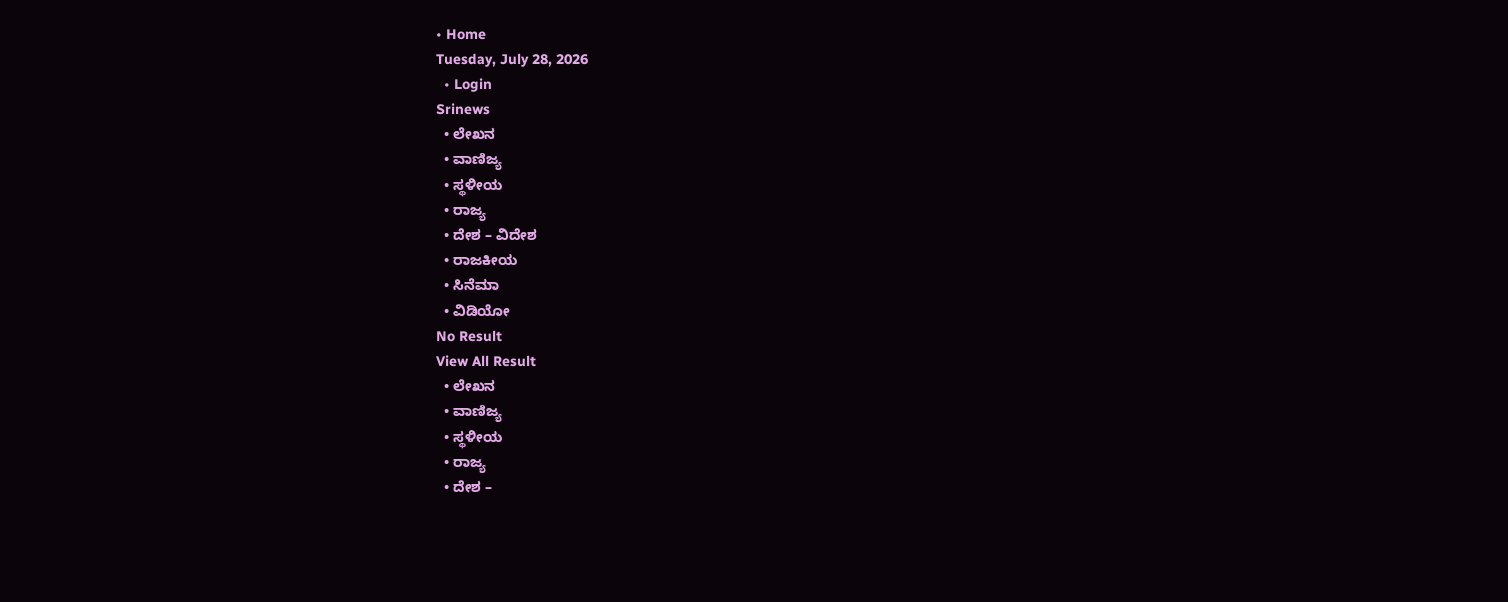• Home
Tuesday, July 28, 2026
  • Login
Srinews
  • ಲೇಖನ
  • ವಾಣಿಜ್ಯ
  • ಸ್ಥಳೀಯ
  • ರಾಜ್ಯ
  • ದೇಶ – ವಿದೇಶ
  • ರಾಜಕೀಯ
  • ಸಿನೆಮಾ
  • ವಿಡಿಯೋ
No Result
View All Result
  • ಲೇಖನ
  • ವಾಣಿಜ್ಯ
  • ಸ್ಥಳೀಯ
  • ರಾಜ್ಯ
  • ದೇಶ –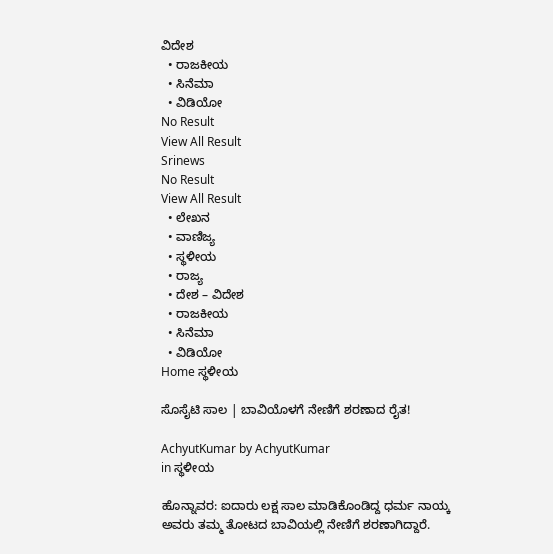ವಿದೇಶ
  • ರಾಜಕೀಯ
  • ಸಿನೆಮಾ
  • ವಿಡಿಯೋ
No Result
View All Result
Srinews
No Result
View All Result
  • ಲೇಖನ
  • ವಾಣಿಜ್ಯ
  • ಸ್ಥಳೀಯ
  • ರಾಜ್ಯ
  • ದೇಶ – ವಿದೇಶ
  • ರಾಜಕೀಯ
  • ಸಿನೆಮಾ
  • ವಿಡಿಯೋ
Home ಸ್ಥಳೀಯ

ಸೊಸೈಟಿ ಸಾಲ | ಬಾವಿಯೊಳಗೆ ನೇಣಿಗೆ ಶರಣಾದ ರೈತ!

AchyutKumar by AchyutKumar
in ಸ್ಥಳೀಯ

ಹೊನ್ನಾವರ: ಐದಾರು ಲಕ್ಷ ಸಾಲ ಮಾಡಿಕೊಂಡಿದ್ದ ಧರ್ಮ ನಾಯ್ಕ ಅವರು ತಮ್ಮ ತೋಟದ ಬಾವಿಯಲ್ಲಿ ನೇಣಿಗೆ ಶರಣಾಗಿದ್ದಾರೆ.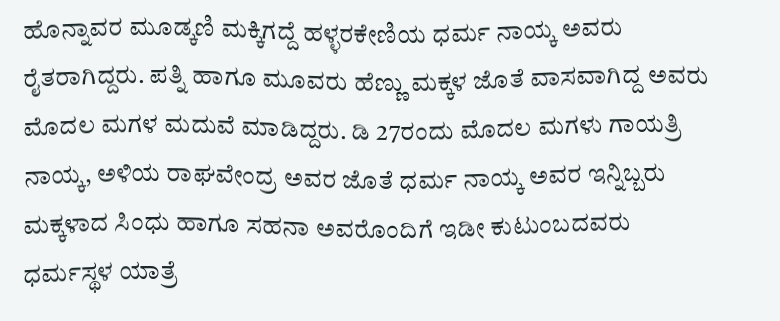ಹೊನ್ನಾವರ ಮೂಡ್ಕಣಿ ಮಕ್ಕಿಗದ್ದೆ ಹಳ್ಳರಕೇಣಿಯ ಧರ್ಮ ನಾಯ್ಕ ಅವರು ರೈತರಾಗಿದ್ದರು. ಪತ್ನಿ ಹಾಗೂ ಮೂವರು ಹೆಣ್ಣು ಮಕ್ಕಳ ಜೊತೆ ವಾಸವಾಗಿದ್ದ ಅವರು ಮೊದಲ ಮಗಳ ಮದುವೆ ಮಾಡಿದ್ದರು. ಡಿ 27ರಂದು ಮೊದಲ ಮಗಳು ಗಾಯತ್ರಿ ನಾಯ್ಕ, ಅಳಿಯ ರಾಘವೇಂದ್ರ ಅವರ ಜೊತೆ ಧರ್ಮ ನಾಯ್ಕ ಅವರ ಇನ್ನಿಬ್ಬರು ಮಕ್ಕಳಾದ ಸಿಂಧು ಹಾಗೂ ಸಹನಾ ಅವರೊಂದಿಗೆ ಇಡೀ ಕುಟುಂಬದವರು ಧರ್ಮಸ್ಥಳ ಯಾತ್ರೆ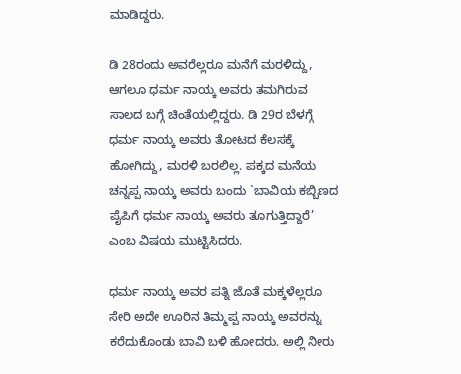ಮಾಡಿದ್ದರು.

ಡಿ 28ರಂದು ಅವರೆಲ್ಲರೂ ಮನೆಗೆ ಮರಳಿದ್ದು, ಆಗಲೂ ಧರ್ಮ ನಾಯ್ಕ ಅವರು ತಮಗಿರುವ ಸಾಲದ ಬಗ್ಗೆ ಚಿಂತೆಯಲ್ಲಿದ್ದರು. ಡಿ 29ರ ಬೆಳಗ್ಗೆ ಧರ್ಮ ನಾಯ್ಕ ಅವರು ತೋಟದ ಕೆಲಸಕ್ಕೆ ಹೋಗಿದ್ದು, ಮರಳಿ ಬರಲಿಲ್ಲ. ಪಕ್ಕದ ಮನೆಯ ಚನ್ನಪ್ಪ ನಾಯ್ಕ ಅವರು ಬಂದು `ಬಾವಿಯ ಕಬ್ಬಿಣದ ಪೈಪಿಗೆ ಧರ್ಮ ನಾಯ್ಕ ಅವರು ತೂಗುತ್ತಿದ್ದಾರೆ’ ಎಂಬ ವಿಷಯ ಮುಟ್ಟಿಸಿದರು.

ಧರ್ಮ ನಾಯ್ಕ ಅವರ ಪತ್ನಿ ಜೊತೆ ಮಕ್ಕಳೆಲ್ಲರೂ ಸೇರಿ ಅದೇ ಊರಿನ ತಿಮ್ಮಪ್ಪ ನಾಯ್ಕ ಅವರನ್ನು ಕರೆದುಕೊಂಡು ಬಾವಿ ಬಳಿ ಹೋದರು. ಅಲ್ಲಿ ನೀರು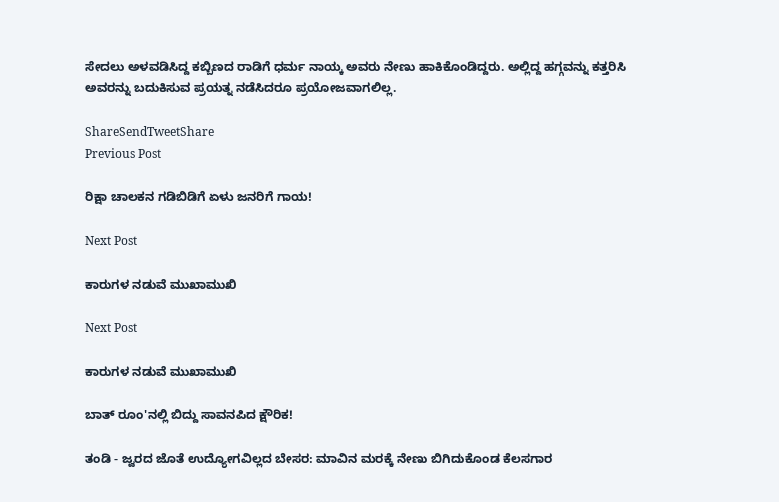ಸೇದಲು ಅಳವಡಿಸಿದ್ದ ಕಬ್ಬಿಣದ ರಾಡಿಗೆ ಧರ್ಮ ನಾಯ್ಕ ಅವರು ನೇಣು ಹಾಕಿಕೊಂಡಿದ್ದರು. ಅಲ್ಲಿದ್ದ ಹಗ್ಗವನ್ನು ಕತ್ತರಿಸಿ ಅವರನ್ನು ಬದುಕಿಸುವ ಪ್ರಯತ್ನ ನಡೆಸಿದರೂ ಪ್ರಯೋಜವಾಗಲಿಲ್ಲ.

ShareSendTweetShare
Previous Post

ರಿಕ್ಷಾ ಚಾಲಕನ ಗಡಿಬಿಡಿಗೆ ಏಳು ಜನರಿಗೆ ಗಾಯ!

Next Post

ಕಾರುಗಳ ನಡುವೆ ಮುಖಾಮುಖಿ

Next Post

ಕಾರುಗಳ ನಡುವೆ ಮುಖಾಮುಖಿ

ಬಾತ್ ರೂಂ'ನಲ್ಲಿ ಬಿದ್ದು ಸಾವನಪಿದ ಕ್ಷೌರಿಕ!

ತಂಡಿ - ಜ್ವರದ ಜೊತೆ ಉದ್ಯೋಗವಿಲ್ಲದ ಬೇಸರ: ಮಾವಿನ ಮರಕ್ಕೆ ನೇಣು ಬಿಗಿದುಕೊಂಡ ಕೆಲಸಗಾರ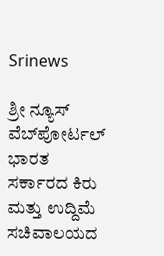Srinews

ಶ್ರೀ ನ್ಯೂಸ್ ವೆಬ್‌ಪೋರ್ಟಲ್ ಭಾರತ ಸರ್ಕಾರದ ಕಿರು ಮತ್ತು ಉದ್ದಿಮೆ ಸಚಿವಾಲಯದ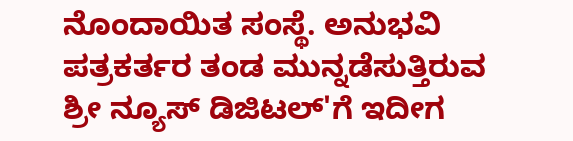ನೊಂದಾಯಿತ ಸಂಸ್ಥೆ. ಅನುಭವಿ ಪತ್ರಕರ್ತರ ತಂಡ ಮುನ್ನಡೆಸುತ್ತಿರುವ ಶ್ರೀ ನ್ಯೂಸ್ ಡಿಜಿಟಲ್'ಗೆ ಇದೀಗ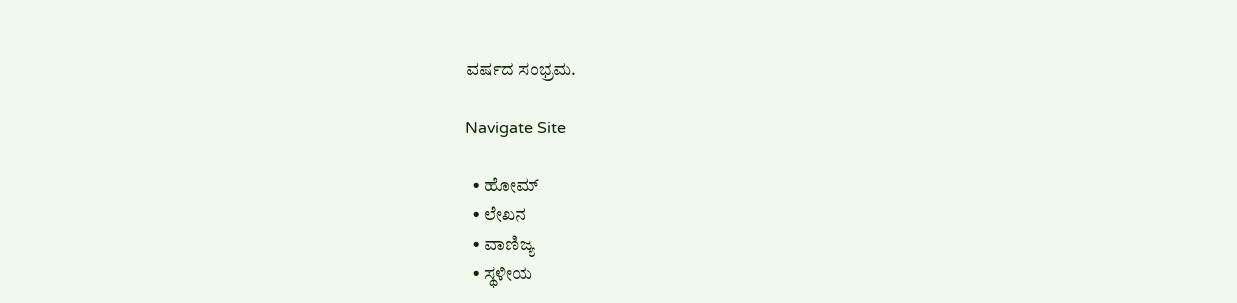ವರ್ಷದ ಸಂಭ್ರಮ.

Navigate Site

  • ಹೋಮ್
  • ಲೇಖನ
  • ವಾಣಿಜ್ಯ
  • ಸ್ಥಳೀಯ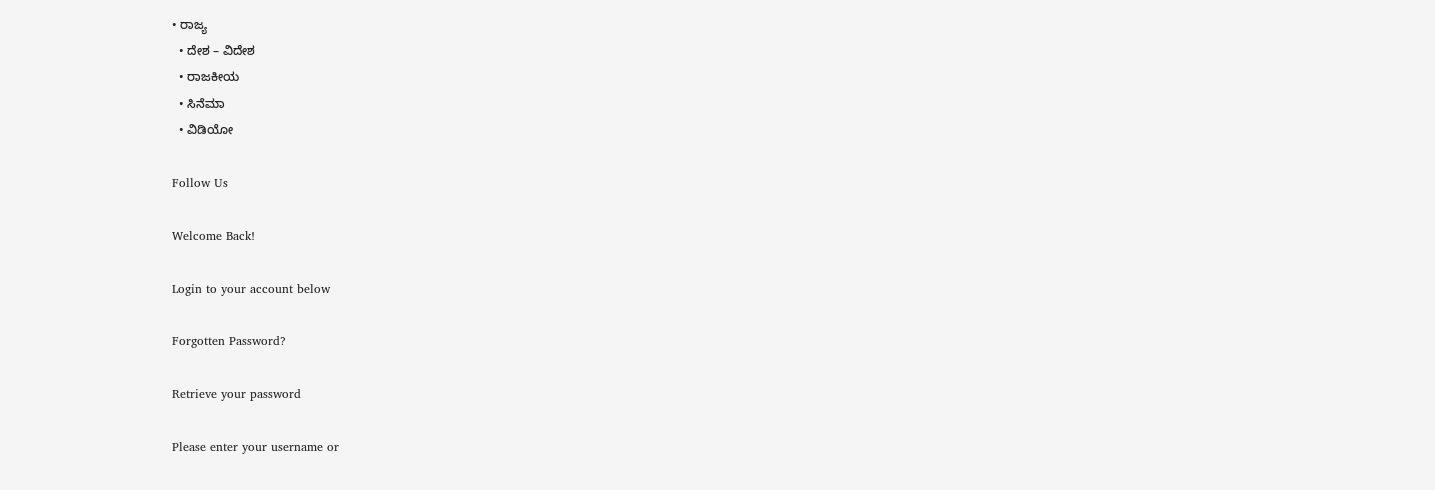• ರಾಜ್ಯ
  • ದೇಶ – ವಿದೇಶ
  • ರಾಜಕೀಯ
  • ಸಿನೆಮಾ
  • ವಿಡಿಯೋ

Follow Us

Welcome Back!

Login to your account below

Forgotten Password?

Retrieve your password

Please enter your username or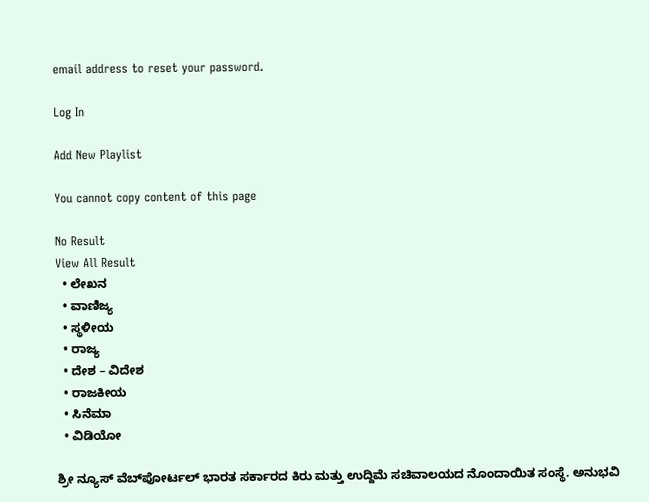email address to reset your password.

Log In

Add New Playlist

You cannot copy content of this page

No Result
View All Result
  • ಲೇಖನ
  • ವಾಣಿಜ್ಯ
  • ಸ್ಥಳೀಯ
  • ರಾಜ್ಯ
  • ದೇಶ – ವಿದೇಶ
  • ರಾಜಕೀಯ
  • ಸಿನೆಮಾ
  • ವಿಡಿಯೋ

ಶ್ರೀ ನ್ಯೂಸ್ ವೆಬ್‌ಪೋರ್ಟಲ್ ಭಾರತ ಸರ್ಕಾರದ ಕಿರು ಮತ್ತು ಉದ್ದಿಮೆ ಸಚಿವಾಲಯದ ನೊಂದಾಯಿತ ಸಂಸ್ಥೆ. ಅನುಭವಿ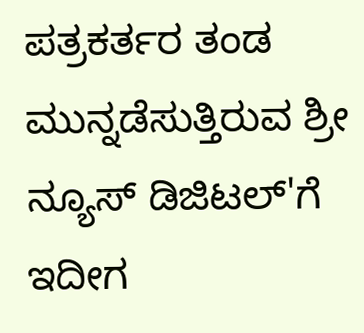ಪತ್ರಕರ್ತರ ತಂಡ ಮುನ್ನಡೆಸುತ್ತಿರುವ ಶ್ರೀ ನ್ಯೂಸ್ ಡಿಜಿಟಲ್'ಗೆ ಇದೀಗ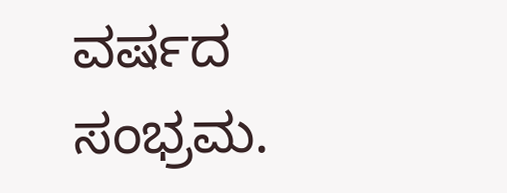ವರ್ಷದ ಸಂಭ್ರಮ.